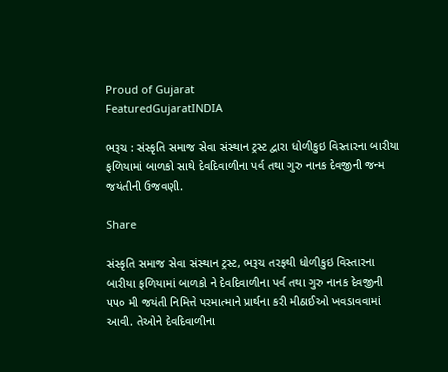Proud of Gujarat
FeaturedGujaratINDIA

ભરૂચ : સંસ્કૃતિ સમાજ સેવા સંસ્થાન ટ્રસ્ટ દ્વારા ધોળીકુઇ વિસ્તારના બારીયા ફળિયામાં બાળકો સાથે દેવદિવાળીના પર્વ તથા ગુરુ નાનક દેવજીની જન્મ જયંતીની ઉજવણી.

Share

સંસ્કૃતિ સમાજ સેવા સંસ્થાન ટ્રસ્ટ, ભરૂચ તરફથી ધોળીકુઇ વિસ્તારના બારીયા ફળિયામાં બાળકો ને દેવદિવાળીના પર્વ તથા ગુરુ નાનક દેવજીની ૫૫૦ મી જયંતી નિમિત્તે પરમાત્માને પ્રાર્થના કરી મીઠાઈઓ ખવડાવવામાં આવી. તેઓને દેવદિવાળીના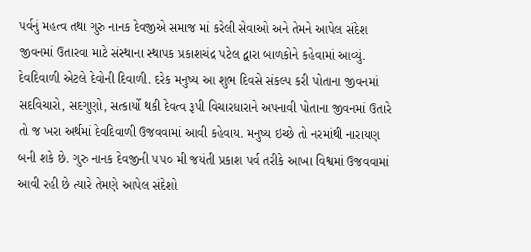પર્વનું મહત્વ તથા ગુરુ નાનક દેવજીએ સમાજ માં કરેલી સેવાઓ અને તેમને આપેલ સંદેશ જીવનમાં ઉતારવા માટે સંસ્થાના સ્થાપક પ્રકાશચંદ્ર પટેલ દ્વારા બાળકોને કહેવામાં આવ્યું.
દેવદિવાળી એટલે દેવોની દિવાળી. દરેક મનુષ્ય આ શુભ દિવસે સંકલ્પ કરી પોતાના જીવનમાં સદવિચારો, સદગુણો, સત્કાર્યો થકી દેવત્વ રૂપી વિચારધારાને અપનાવી પોતાના જીવનમાં ઉતારે તો જ ખરા અર્થમાં દેવદિવાળી ઉજવવામાં આવી કહેવાય. મનુષ્ય ઇચ્છે તો નરમાંથી નારાયણ બની શકે છે. ગુરુ નાનક દેવજીની ૫૫૦ મી જયંતી પ્રકાશ પર્વ તરીકે આખા વિશ્વમાં ઉજવવામાં આવી રહી છે ત્યારે તેમણે આપેલ સંદેશો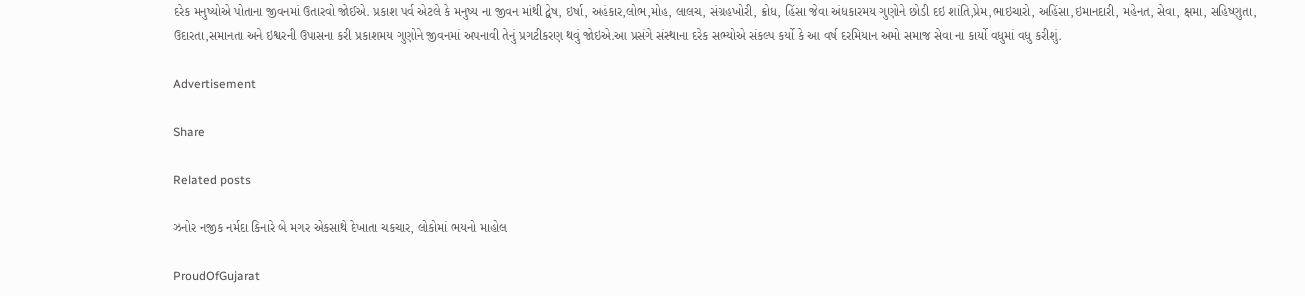દરેક મનુષ્યોએ પોતાના જીવનમાં ઉતારવો જોઈએ. પ્રકાશ પર્વ એટલે કે મનુષ્ય ના જીવન માંથી દ્વેષ, ઇર્ષા, અહંકાર,લોભ,મોહ, લાલચ, સંગ્રહખોરી, ક્રોધ, હિંસા જેવા અંધકારમય ગુણોને છોડી દઇ શાંતિ,પ્રેમ,ભાઇચારો, અહિંસા,ઇમાનદારી, મહેનત, સેવા, ક્ષમા, સહિષ્ણુતા, ઉદારતા,સમાનતા અને ઇશ્વરની ઉપાસના કરી પ્રકાશમય ગુણોને જીવનમાં અપનાવી તેનું પ્રગટીકરણ થવું જોઇએ.આ પ્રસંગે સંસ્થાના દરેક સભ્યોએ સંકલ્પ કર્યો કે આ વર્ષ દરમિયાન અમો સમાજ સેવા ના કાર્યો વધુમાં વધુ કરીશું.

Advertisement

Share

Related posts

ઝનોર નજીક નર્મદા કિનારે બે મગર એકસાથે દેખાતા ચકચાર, લોકોમાં ભયનો માહોલ

ProudOfGujarat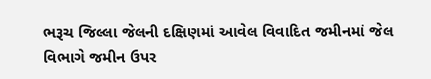ભરૂચ જિલ્લા જેલની દક્ષિણમાં આવેલ વિવાદિત જમીનમાં જેલ વિભાગે જમીન ઉપર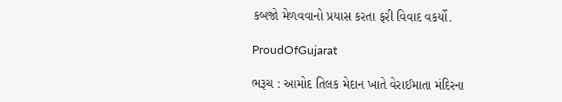કબજો મેળવવાનો પ્રયાસ કરતા ફરી વિવાદ વકર્યો.

ProudOfGujarat

ભરૂચ : આમોદ તિલક મેદાન ખાતે વેરાઈમાતા મંદિરના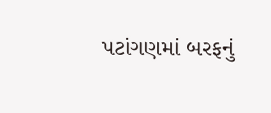પટાંગણમાં બરફનું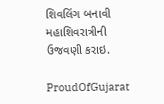શિવલિંગ બનાવી મહાશિવરાત્રીની ઉજવણી કરાઇ.

ProudOfGujarat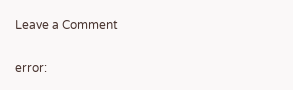Leave a Comment

error: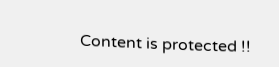Content is protected !!